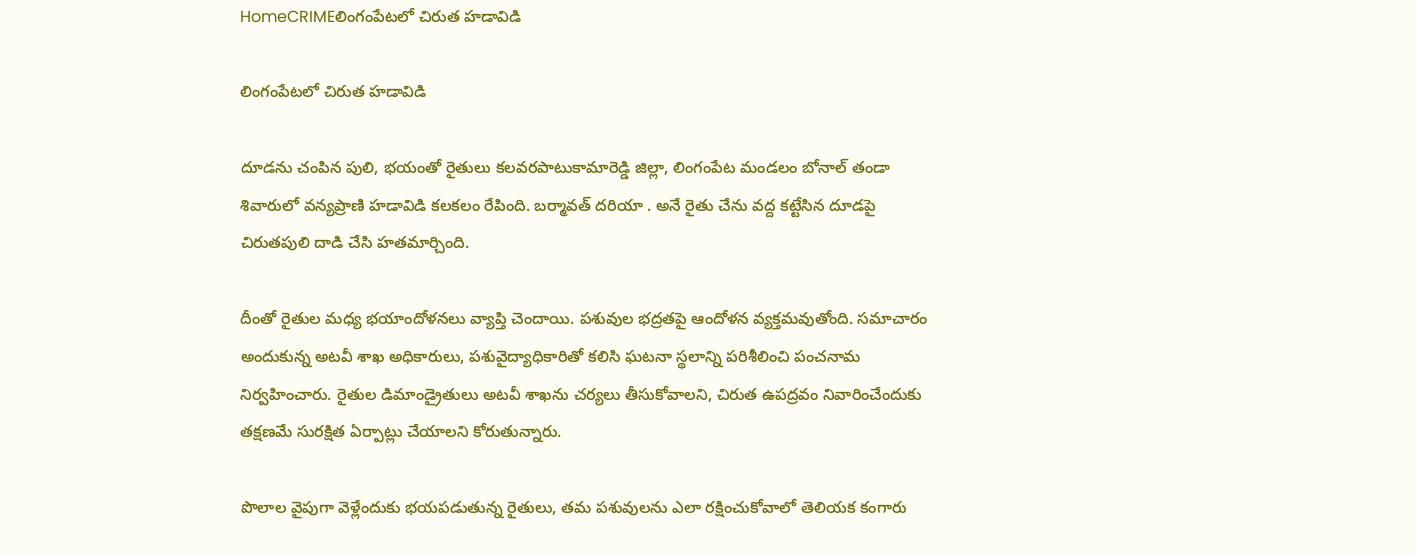HomeCRIMEలింగంపేటలో చిరుత హడావిడి

లింగంపేటలో చిరుత హడావిడి

దూడను చంపిన పులి, భయంతో రైతులు కలవరపాటుకామారెడ్డి జిల్లా, లింగంపేట మండలం బోనాల్ తండా శివారులో వన్యప్రాణి హడావిడి కలకలం రేపింది. బర్మావత్ దరియా . అనే రైతు చేను వద్ద కట్టేసిన దూడపై చిరుతపులి దాడి చేసి హతమార్చింది.

దీంతో రైతుల మధ్య భయాందోళనలు వ్యాప్తి చెందాయి. పశువుల భద్రతపై ఆందోళన వ్యక్తమవుతోంది. సమాచారం అందుకున్న అటవీ శాఖ అధికారులు, పశువైద్యాధికారితో కలిసి ఘటనా స్థలాన్ని పరిశీలించి పంచనామ నిర్వహించారు. రైతుల డిమాండ్రైతులు అటవీ శాఖను చర్యలు తీసుకోవాలని, చిరుత ఉపద్రవం నివారించేందుకు తక్షణమే సురక్షిత ఏర్పాట్లు చేయాలని కోరుతున్నారు.

పొలాల వైపుగా వెళ్లేందుకు భయపడుతున్న రైతులు, తమ పశువులను ఎలా రక్షించుకోవాలో తెలియక కంగారు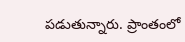పడుతున్నారు. ప్రాంతంలో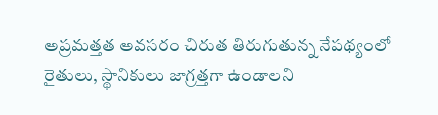అప్రమత్తత అవసరం చిరుత తిరుగుతున్న నేపథ్యంలో రైతులు, స్థానికులు జాగ్రత్తగా ఉండాలని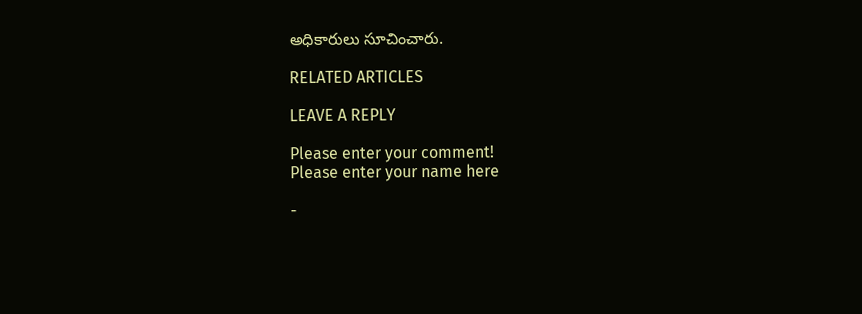అధికారులు సూచించారు.

RELATED ARTICLES

LEAVE A REPLY

Please enter your comment!
Please enter your name here

-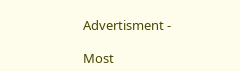Advertisment -

Most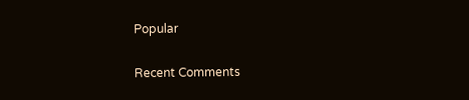Popular

Recent Comments